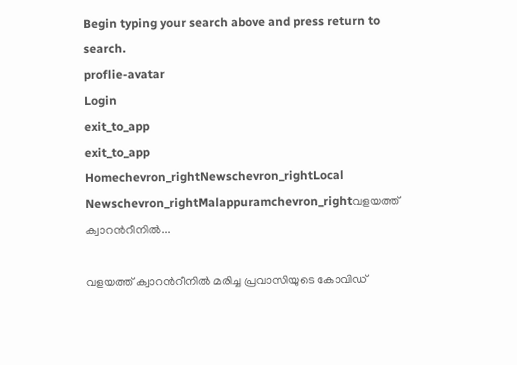Begin typing your search above and press return to search.
proflie-avatar
Login
exit_to_app
exit_to_app
Homechevron_rightNewschevron_rightLocal Newschevron_rightMalappuramchevron_rightവളയത്ത് ക്വാറൻറീനിൽ...

വളയത്ത് ക്വാറൻറീനിൽ മരിച്ച പ്രവാസിയുടെ കോവിഡ്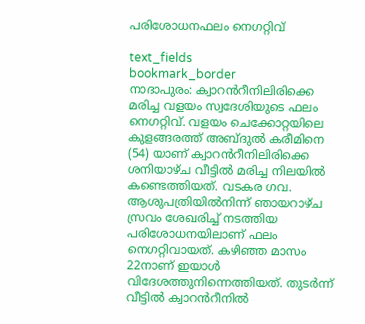പരിശോധനഫലം നെഗറ്റിവ്

text_fields
bookmark_border
നാദാപുരം: ക്വാറൻറീനിലിരിക്കെ മരിച്ച വളയം സ്വദേശിയുടെ ഫലം നെഗറ്റിവ്. വളയം ചെക്കോറ്റയിലെ കുളങ്ങരത്ത് അബ്ദുൽ കരീമിനെ (54) യാണ് ക്വാറൻറീനിലിരിക്കെ ശനിയാഴ്ച വീട്ടിൽ മരിച്ച നിലയിൽ കണ്ടെത്തിയത്. വടകര ഗവ. ആശുപത്രിയിൽനിന്ന് ഞായറാഴ്ച സ്രവം ശേഖരിച്ച് നടത്തിയ പരിശോധനയിലാണ് ഫലം നെഗറ്റിവായത്. കഴിഞ്ഞ മാസം 22നാണ് ഇയാൾ വിദേശത്തുനിന്നെത്തിയത്. തുടർന്ന് വീട്ടിൽ ക്വാറൻറീനിൽ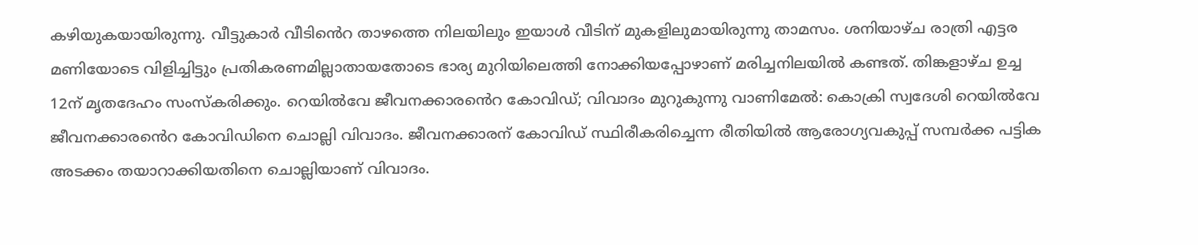കഴിയുകയായിരുന്നു. വീട്ടുകാർ വീടിൻെറ താഴത്തെ നിലയിലും ഇയാൾ വീടിന് മുകളിലുമായിരുന്നു താമസം. ശനിയാഴ്‌ച രാത്രി എട്ടര മണിയോടെ വിളിച്ചിട്ടും പ്രതികരണമില്ലാതായതോടെ ഭാര്യ മുറിയിലെത്തി നോക്കിയപ്പോഴാണ് മരിച്ചനിലയിൽ കണ്ടത്. തിങ്കളാഴ്ച ഉച്ച 12ന് മൃതദേഹം സംസ്കരിക്കും. റെയിൽവേ ജീവനക്കാരൻെറ കോവിഡ്; വിവാദം മുറുകുന്നു വാണിമേൽ: കൊക്രി സ്വദേശി റെയിൽവേ ജീവനക്കാരൻെറ കോവിഡിനെ ചൊല്ലി വിവാദം. ജീവനക്കാരന് കോവിഡ് സ്ഥിരീകരിച്ചെന്ന രീതിയിൽ ആരോഗ്യവകുപ്പ് സമ്പർക്ക പട്ടിക അടക്കം തയാറാക്കിയതിനെ ചൊല്ലിയാണ് വിവാദം.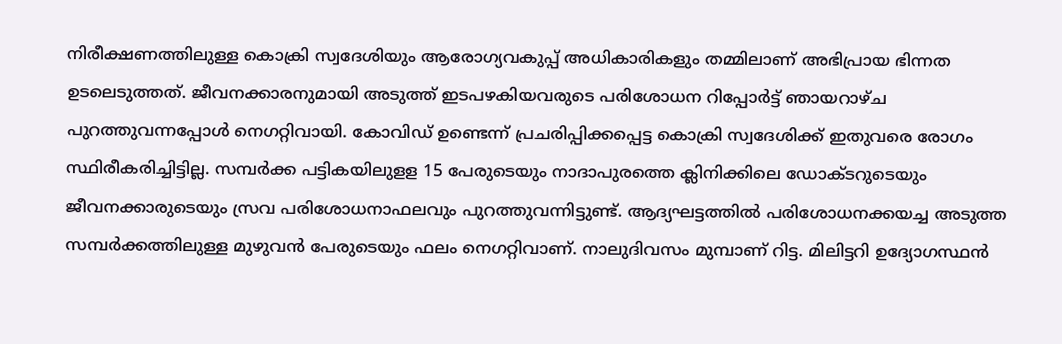നിരീക്ഷണത്തിലുള്ള കൊക്രി സ്വദേശിയും ആരോഗ്യവകുപ്പ് അധികാരികളും തമ്മിലാണ് അഭിപ്രായ ഭിന്നത ഉടലെടുത്തത്. ജീവനക്കാരനുമായി അടുത്ത് ഇടപഴകിയവരുടെ പരിശോധന റിപ്പോർട്ട് ഞായറാഴ്ച പുറത്തുവന്നപ്പോൾ നെഗറ്റിവായി. കോവിഡ് ഉണ്ടെന്ന് പ്രചരിപ്പിക്കപ്പെട്ട കൊക്രി സ്വദേശിക്ക് ഇതുവരെ രോഗം സ്ഥിരീകരിച്ചിട്ടില്ല. സമ്പർക്ക പട്ടികയിലുളള 15 പേരുടെയും നാദാപുരത്തെ ക്ലിനിക്കിലെ ഡോക്ടറുടെയും ജീവനക്കാരുടെയും സ്രവ പരിശോധനാഫലവും പുറത്തുവന്നിട്ടുണ്ട്. ആദ്യഘട്ടത്തിൽ പരിശോധനക്കയച്ച അടുത്ത സമ്പർക്കത്തിലുള്ള മുഴുവൻ പേരുടെയും ഫലം നെഗറ്റിവാണ്. നാലുദിവസം മുമ്പാണ് റിട്ട. മിലിട്ടറി ഉദ്യോഗസ്ഥൻ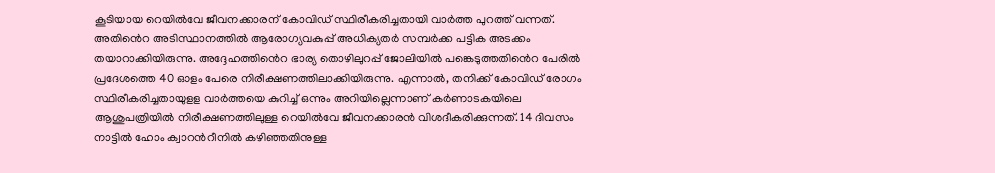കൂടിയായ റെയിൽവേ ജീവനക്കാരന് കോവിഡ് സ്ഥിരീകരിച്ചതായി വാർത്ത പുറത്ത് വന്നത്. അതിൻെറ അടിസ്ഥാനത്തിൽ ആരോഗ്യവകുപ്പ് അധിക്യതർ സമ്പർക്ക പട്ടിക അടക്കം തയാറാക്കിയിരുന്നു. അദ്ദേഹത്തിൻെറ ഭാര്യ തൊഴിലുറപ്പ് ജോലിയിൽ പങ്കെടുത്തതിൻെറ പേരിൽ പ്രദേശത്തെ 40 ഓളം പേരെ നിരീക്ഷണത്തിലാക്കിയിരുന്നു. എന്നാൽ, തനിക്ക് കോവിഡ് രോഗം സ്ഥിരീകരിച്ചതായുളള വാർത്തയെ കുറിച്ച് ഒന്നും അറിയില്ലെന്നാണ് കർണാടകയിലെ ആശുപത്രിയിൽ നിരീക്ഷണത്തിലുള്ള റെയിൽവേ ജീവനക്കാരൻ വിശദീകരിക്കുന്നത്. 14 ദിവസം നാട്ടിൽ ഹോം ക്വാറൻറീനിൽ കഴിഞ്ഞതിനുള്ള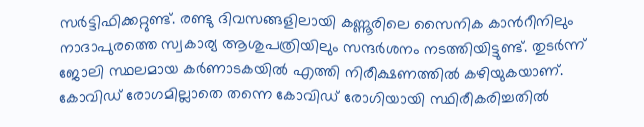സർട്ടിഫിക്കറ്റുണ്ട്. രണ്ടു ദിവസങ്ങളിലായി കണ്ണൂരിലെ സൈനിക കാൻറീനിലും നാദാപുരത്തെ സ്വകാര്യ ആശുപത്രിയിലും സന്ദർശനം നടത്തിയിട്ടുണ്ട്. തുടർന്ന് ജോലി സ്ഥലമായ കർണാടകയിൽ എത്തി നിരീക്ഷണത്തിൽ കഴിയുകയാണ്. കോവിഡ് രോഗമില്ലാതെ തന്നെ കോവിഡ് രോഗിയായി സ്ഥിരീകരിച്ചതിൽ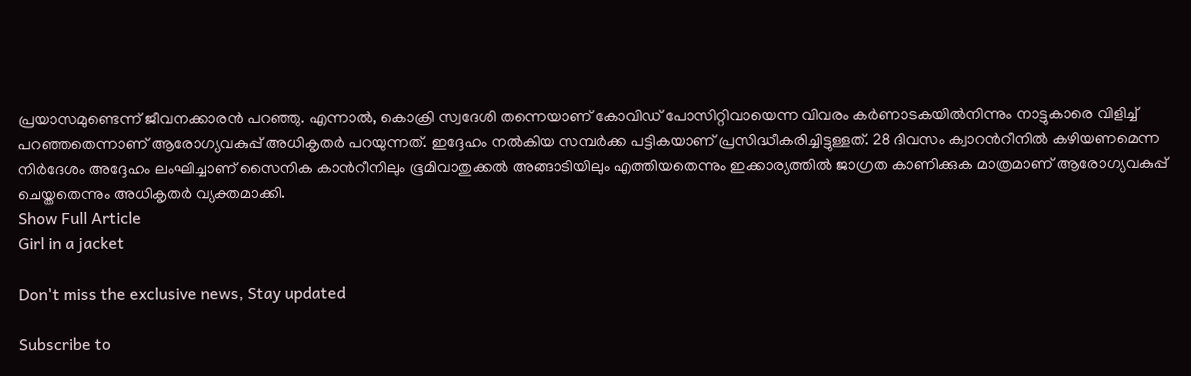പ്രയാസമുണ്ടെന്ന് ജീവനക്കാരൻ പറഞ്ഞു. എന്നാൽ, കൊക്രി സ്വദേശി തന്നെയാണ് കോവിഡ് പോസിറ്റിവായെന്ന വിവരം കർണാടകയിൽനിന്നും നാട്ടുകാരെ വിളിച്ച് പറഞ്ഞതെന്നാണ് ആരോഗ്യവകുപ്പ് അധികൃതർ പറയുന്നത്. ഇദ്ദേഹം നൽകിയ സമ്പർക്ക പട്ടികയാണ് പ്രസിദ്ധീകരിച്ചിട്ടുള്ളത്. 28 ദിവസം ക്വാറൻറീനിൽ കഴിയണമെന്ന നിർദേശം അദ്ദേഹം ലംഘിച്ചാണ് സൈനിക കാൻറീനിലും ഭൂമിവാതുക്കൽ അങ്ങാടിയിലും എത്തിയതെന്നും ഇക്കാര്യത്തിൽ ജാഗ്രത കാണിക്കുക മാത്രമാണ് ആരോഗ്യവകുപ്പ് ചെയ്തതെന്നും അധികൃതർ വ്യക്തമാക്കി.
Show Full Article
Girl in a jacket

Don't miss the exclusive news, Stay updated

Subscribe to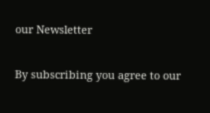our Newsletter

By subscribing you agree to our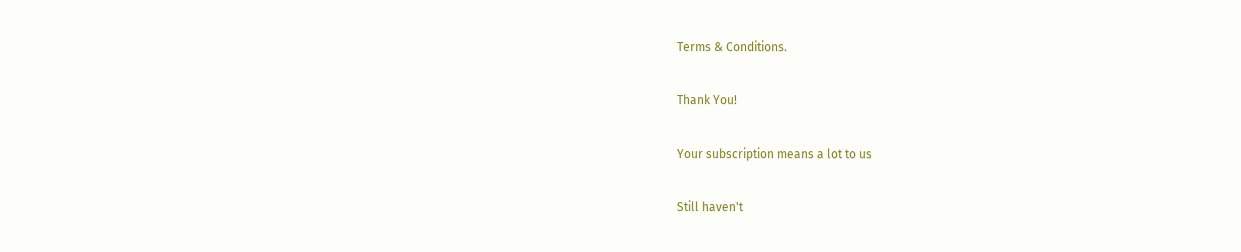Terms & Conditions.

Thank You!

Your subscription means a lot to us

Still haven't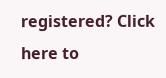registered? Click here to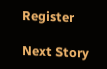Register

Next Story